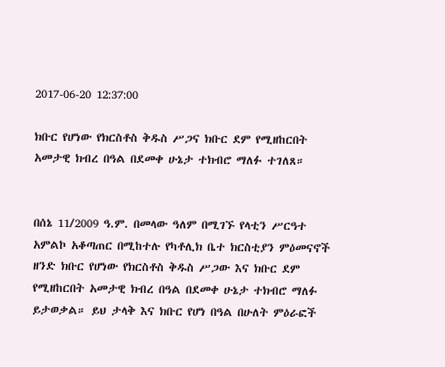2017-06-20 12:37:00

ክቡር የሆነው የክርስቶስ ቅዱስ ሥጋና ክቡር ደም የሚዘከርበት አመታዊ ክብረ በዓል በደመቀ ሁኔታ ተክብሮ ማለፉ ተገለጸ።


በሰኔ 11/2009 ዓ.ም. በመላው ዓለም በሚገኙ የላቲን ሥርዓተ አምልኮ አቆጣጠር በሚከተሉ የካቶሊክ ቤተ ክርስቲያን ምዕመናኖች ዘንድ ክቡር የሆነው የክርስቶስ ቅዱስ ሥጋው እና ክቡር ደም የሚዘከርበት አመታዊ ክብረ በዓል በደመቀ ሁኔታ ተክብሮ ማለፉ ይታወቃል። ይህ ታላቅ እና ክቡር የሆነ በዓል በሁለት ምዕራፎች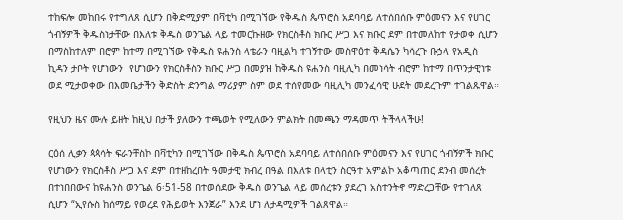ተከፍሎ መከበሩ የተግለጸ ሲሆን በቅድሚያም በቫቲካ በሚገኘው የቅዱስ ጴጥሮስ አደባባይ ለተሰበሰቡ ምዕመናን እና የሀገር ጎብኝዎች ቅዱስነታቸው በእለቱ ቅዱስ ወንጌል ላይ ተመርኩዘው የክርስቶስ ክቡር ሥጋ እና ክቡር ደም በተመለከተ የታወቀ ሲሆን በማስከተለም በሮም ከተማ በሚገኘው የቅዱስ ዩሐንስ ላቴራን ባዚልካ ተገኝተው መስዋዕተ ቅዳሴን ካሳረጉ ቡኃላ የአዲስ ኪዳን ታቦት የሆነውን  የሆነውን የክርስቶስን ክቡር ሥጋ በመያዝ ከቅዱስ ዩሐንስ ባዚሊካ በመነሳት ብሮም ከተማ በጥንታዊነቱ ወደ ሚታወቀው በእመቤታችን ቅድስት ድንግል ማሪያም ስም ወደ ተሰየመው ባዚሊካ መንፈሳዊ ሁደት መደረጉም ተገልጹዋል።

የዚህን ዜና ሙሉ ይዘት ከዚህ በታች ያለውን ተጫወት የሚለውን ምልክት በመጫን ማዳመጥ ትችላላችሁ!

ርዕሰ ሊቃን ጳጳሳት ፍራንቸስኮ በቫቲካን በሚገኘው በቅዱስ ጴጥሮስ አደባባይ ለተሰበሰቡ ምዕመናን እና የሀገር ጎብኝዎች ክቡር የሆነውን የክርስቶስ ሥጋ እና ደም በተዘከረበት ዓመታዊ ክብረ በዓል በእለቱ በላቲን ስርዓተ አምልኮ አቆጣጠር ደንብ መሰረት በተነበበውና ከዩሐንስ ወንጌል 6፡51-58 በተወሰደው ቅዱስ ወንጌል ላይ መሰረቱን ያደረገ አስተንትኖ ማድረጋቸው የተገለጸ ሲሆን “ኢየሱስ ከሰማይ የወረደ የሕይወት እንጀራ” እንደ ሆነ ለታዳሚዎች ገልጸዋል።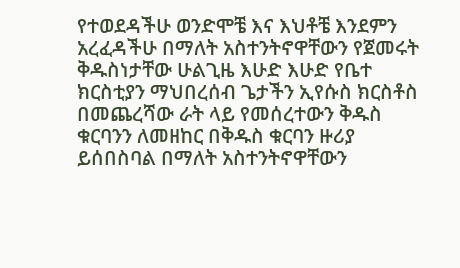የተወደዳችሁ ወንድሞቼ እና እህቶቼ እንደምን አረፈዳችሁ በማለት አስተንትኖዋቸውን የጀመሩት ቅዱስነታቸው ሁልጊዜ እሁድ እሁድ የቤተ ክርስቲያን ማህበረሰብ ጌታችን ኢየሱስ ክርስቶስ በመጨረሻው ራት ላይ የመሰረተውን ቅዱስ ቁርባንን ለመዘከር በቅዱስ ቁርባን ዙሪያ ይሰበስባል በማለት አስተንትኖዋቸውን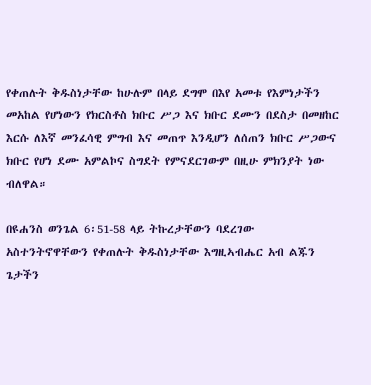የቀጠሉት ቅዱስነታቸው ከሁሉም በላይ ደግሞ በእየ አመቱ የእምነታችን መአከል የሆነውን የክርስቶስ ክቡር ሥጋ እና ክቡር ደሙን በደስታ በመዘከር እርሱ ለእኛ መንፈሳዊ ምግብ እና መጠጥ እንዲሆን ለሰጠን ክቡር ሥጋውና ክቡር የሆነ ደሙ አምልኮና ስግደት የምናደርገውም በዚሁ ምክንያት ነው ብለዋል።

በዩሐንስ ወንጌል 6፡51-58 ላይ ትኩረታቸውን ባደረገው አስተንትኖዋቸውን የቀጠሉት ቅዱስነታቸው እግዚኣብሔር አብ ልጁን ጌታችን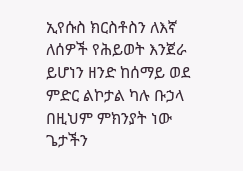ኢየሱስ ክርስቶስን ለእኛ ለሰዎች የሕይወት እንጀራ ይሆነን ዘንድ ከሰማይ ወደ ምድር ልኮታል ካሉ ቡኃላ በዚህም ምክንያት ነው ጌታችን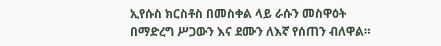ኢየሱስ ክርስቶስ በመስቀል ላይ ራሱን መስዋዕት በማድረግ ሥጋውን እና ደሙን ለእኛ የሰጠን ብለዋል።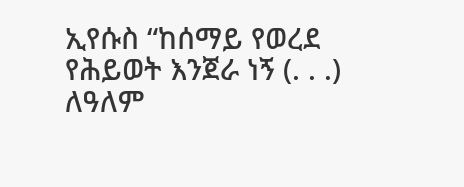ኢየሱስ “ከሰማይ የወረደ የሕይወት እንጀራ ነኝ (. . .) ለዓለም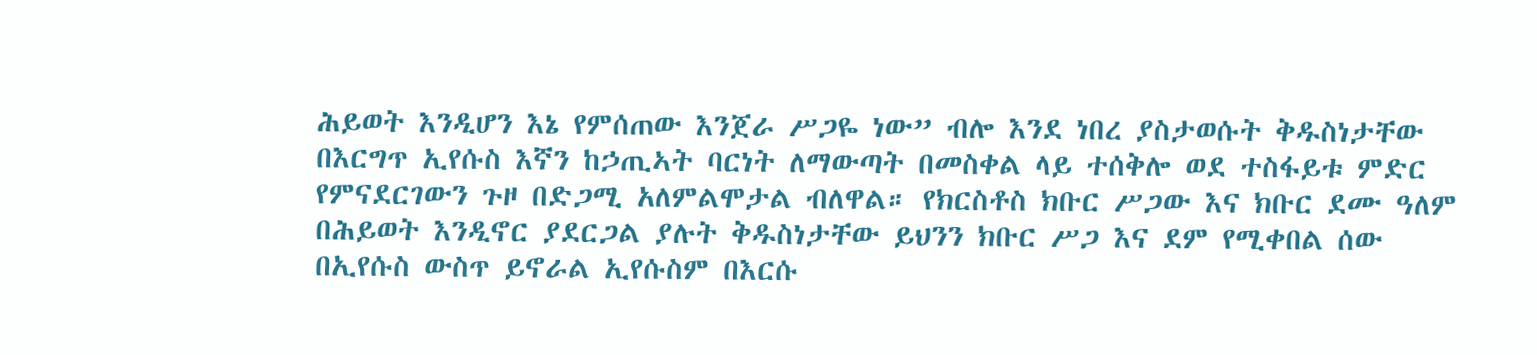ሕይወት እንዲሆን እኔ የምሰጠው እንጀራ ሥጋዬ ነው” ብሎ እንደ ነበረ ያስታወሱት ቅዱስነታቸው በእርግጥ ኢየሱስ እኛን ከኃጢኣት ባርነት ለማውጣት በመስቀል ላይ ተሰቅሎ ወደ ተስፋይቱ ምድር የምናደርገውን ጉዞ በድጋሚ አለምልሞታል ብለዋል። የክርስቶስ ክቡር ሥጋው እና ክቡር ደሙ ዓለም በሕይወት እንዲኖር ያደርጋል ያሉት ቅዱስነታቸው ይህንን ክቡር ሥጋ እና ደም የሚቀበል ሰው በኢየሱስ ውስጥ ይኖራል ኢየሱስም በእርሱ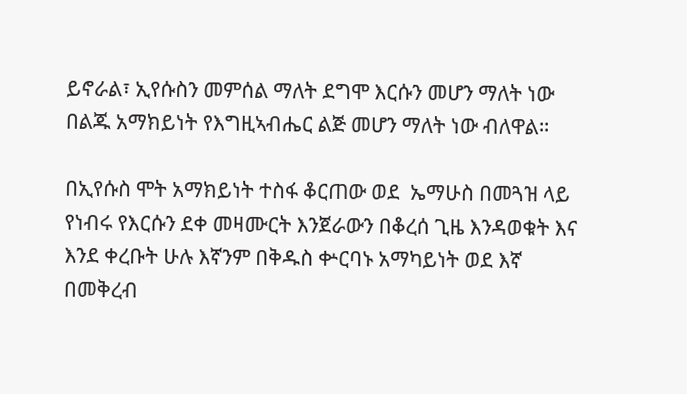ይኖራል፣ ኢየሱስን መምሰል ማለት ደግሞ እርሱን መሆን ማለት ነው በልጁ አማክይነት የእግዚኣብሔር ልጅ መሆን ማለት ነው ብለዋል።

በኢየሱስ ሞት አማክይነት ተስፋ ቆርጠው ወደ  ኤማሁስ በመጓዝ ላይ የነብሩ የእርሱን ደቀ መዛሙርት እንጀራውን በቆረሰ ጊዜ እንዳወቁት እና እንደ ቀረቡት ሁሉ እኛንም በቅዱስ ቍርባኑ አማካይነት ወደ እኛ በመቅረብ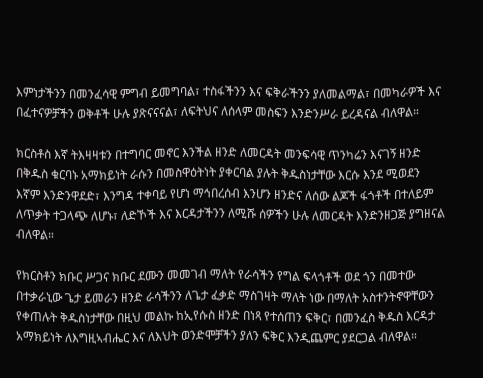እምነታችንን በመንፈሳዊ ምግብ ይመግባል፣ ተስፋችንን እና ፍቅራችንን ያለመልማል፣ በመካራዎች እና በፈተናዎቻችን ወቅቶች ሁሉ ያጽናናናል፣ ለፍትህና ለሰላም መስፍን እንድንሥራ ይረዳናል ብለዋል።

ክርስቶስ እኛ ትእዛዛቱን በተግባር መኖር እንችል ዘንድ ለመርዳት መንፍሳዊ ጥንካሬን እናገኝ ዘንድ በቅዱስ ቁርባኑ አማክይነት ራሱን በመስዋዕትነት ያቀርባል ያሉት ቅዱስነታቸው እርሱ እንደ ሚወደን እኛም እንድንዋደድ፣ እንግዳ ተቀባይ የሆነ ማኅበረሰብ እንሆን ዘንድና ለሰው ልጆች ፋጎቶች በተለይም ለጥቃት ተጋላጭ ለሆኑ፣ ለድኾች እና እርዳታችንን ለሚሹ ሰዎችን ሁሉ ለመርዳት እንድንዘጋጅ ያግዘናል ብለዋል።

የክርስቶን ክቡር ሥጋና ክቡር ደሙን መመገብ ማለት የራሳችን የግል ፍላጎቶች ወደ ጎን በመተው በተቃራኒው ጌታ ይመራን ዘንድ ራሳችንን ለጌታ ፈቃድ ማስገዛት ማለት ነው በማለት አስተንትኖዋቸውን የቀጠሉት ቅዱስነታቸው በዚህ መልኩ ከኢየሱስ ዘንድ በነጻ የተሰጠን ፍቅር፣ በመንፈስ ቅዱስ እርዳታ አማክይነት ለእግዚኣብሔር እና ለእህት ወንድሞቻችን ያለን ፍቅር እንዲጨምር ያደርጋል ብለዋል።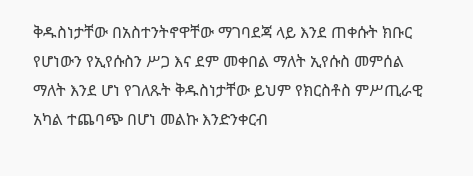ቅዱስነታቸው በአስተንትኖዋቸው ማገባደጃ ላይ እንደ ጠቀሱት ክቡር የሆነውን የኢየሱስን ሥጋ እና ደም መቀበል ማለት ኢየሱስ መምሰል ማለት እንደ ሆነ የገለጹት ቅዱስነታቸው ይህም የክርስቶስ ምሥጢራዊ አካል ተጨባጭ በሆነ መልኩ እንድንቀርብ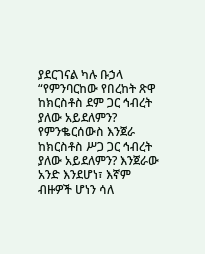ያደርገናል ካሉ ቡኃላ  “የምንባርከው የበረከት ጽዋ ከክርስቶስ ደም ጋር ኅብረት ያለው አይደለምን? የምንቈርሰውስ እንጀራ ከክርስቶስ ሥጋ ጋር ኅብረት ያለው አይደለምን? እንጀራው አንድ እንደሆነ፣ እኛም ብዙዎች ሆነን ሳለ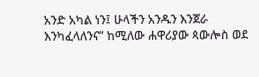አንድ አካል ነን፤ ሁላችን አንዱን እንጀራ እንካፈላለንና” ከሚለው ሐዋሪያው ጳውሎስ ወደ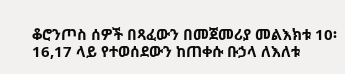ቆሮንጦስ ሰዎች በጻፈውን በመጀመሪያ መልእክቱ 10፡16,17 ላይ የተወሰደውን ከጠቀሱ ቡኃላ ለእለቱ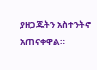ያዘጋጁትን አስተንትኖ አጠናቀዋል።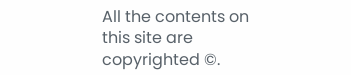All the contents on this site are copyrighted ©.